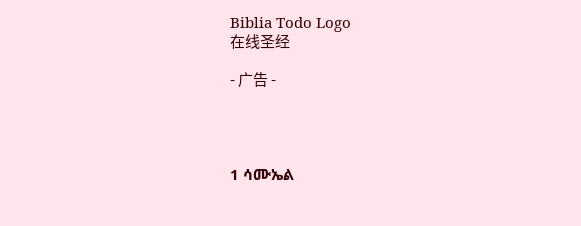Biblia Todo Logo
在线圣经

- 广告 -




1 ሳሙኤል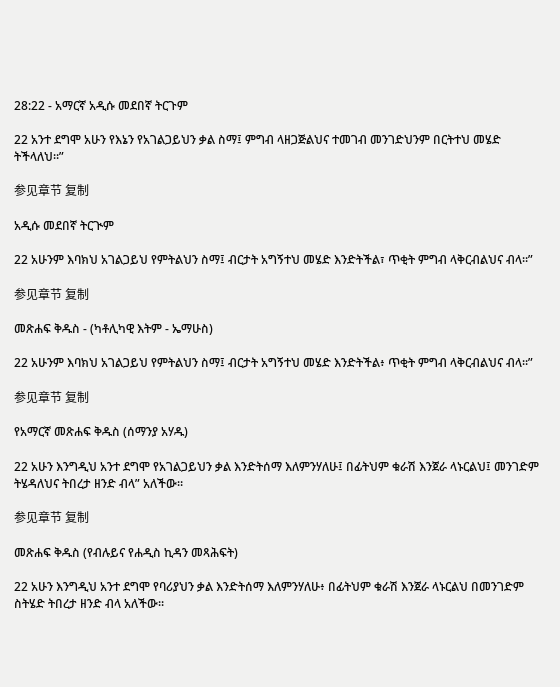28:22 - አማርኛ አዲሱ መደበኛ ትርጉም

22 አንተ ደግሞ አሁን የእኔን የአገልጋይህን ቃል ስማ፤ ምግብ ላዘጋጅልህና ተመገብ መንገድህንም በርትተህ መሄድ ትችላለህ።”

参见章节 复制

አዲሱ መደበኛ ትርጒም

22 አሁንም እባክህ አገልጋይህ የምትልህን ስማ፤ ብርታት አግኝተህ መሄድ እንድትችል፣ ጥቂት ምግብ ላቅርብልህና ብላ።”

参见章节 复制

መጽሐፍ ቅዱስ - (ካቶሊካዊ እትም - ኤማሁስ)

22 አሁንም እባክህ አገልጋይህ የምትልህን ስማ፤ ብርታት አግኝተህ መሄድ እንድትችል፥ ጥቂት ምግብ ላቅርብልህና ብላ።”

参见章节 复制

የአማርኛ መጽሐፍ ቅዱስ (ሰማንያ አሃዱ)

22 አሁን እንግዲህ አንተ ደግሞ የአገልጋይህን ቃል እንድትሰማ እለምንሃለሁ፤ በፊትህም ቁራሽ እንጀራ ላኑርልህ፤ መንገድም ትሄዳለህና ትበረታ ዘንድ ብላ” አለችው።

参见章节 复制

መጽሐፍ ቅዱስ (የብሉይና የሐዲስ ኪዳን መጻሕፍት)

22 አሁን እንግዲህ አንተ ደግሞ የባሪያህን ቃል እንድትሰማ እለምንሃለሁ፥ በፊትህም ቁራሽ እንጀራ ላኑርልህ በመንገድም ስትሄድ ትበረታ ዘንድ ብላ አለችው።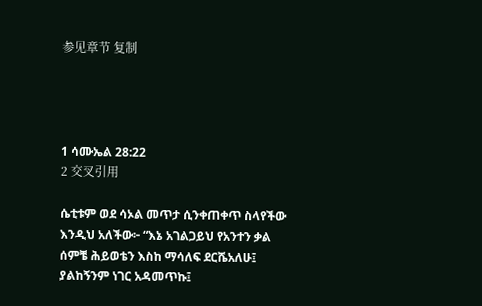参见章节 复制




1 ሳሙኤል 28:22
2 交叉引用

ሴቲቱም ወደ ሳኦል መጥታ ሲንቀጠቀጥ ስላየችው እንዲህ አለችው፦ “እኔ አገልጋይህ የአንተን ቃል ሰምቼ ሕይወቴን እስከ ማሳለፍ ደርሼአለሁ፤ ያልከኝንም ነገር አዳመጥኩ፤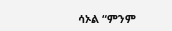ሳኦል “ምንም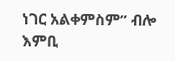ነገር አልቀምስም” ብሎ እምቢ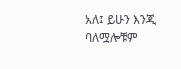አለ፤ ይሁን እንጂ ባለሟሎቹም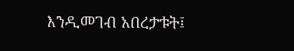እንዲመገብ አበረታቱት፤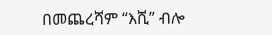በመጨረሻም “እሺ” ብሎ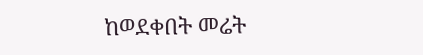ከወደቀበት መሬት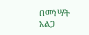በመነሣት አልጋ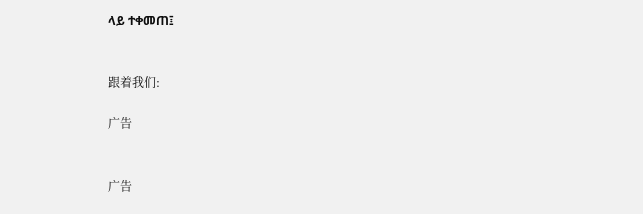ላይ ተቀመጠ፤


跟着我们:

广告


广告